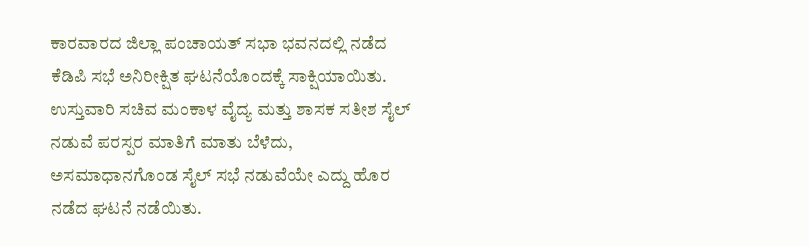ಕಾರವಾರದ ಜಿಲ್ಲಾ ಪಂಚಾಯತ್ ಸಭಾ ಭವನದಲ್ಲಿ ನಡೆದ ಕೆಡಿಪಿ ಸಭೆ ಅನಿರೀಕ್ಷಿತ ಘಟನೆಯೊಂದಕ್ಕೆ ಸಾಕ್ಷಿಯಾಯಿತು.
ಉಸ್ತುವಾರಿ ಸಚಿವ ಮಂಕಾಳ ವೈದ್ಯ ಮತ್ತು ಶಾಸಕ ಸತೀಶ ಸೈಲ್ ನಡುವೆ ಪರಸ್ಪರ ಮಾತಿಗೆ ಮಾತು ಬೆಳೆದು, ಅಸಮಾಧಾನಗೊಂಡ ಸೈಲ್ ಸಭೆ ನಡುವೆಯೇ ಎದ್ದು ಹೊರ ನಡೆದ ಘಟನೆ ನಡೆಯಿತು.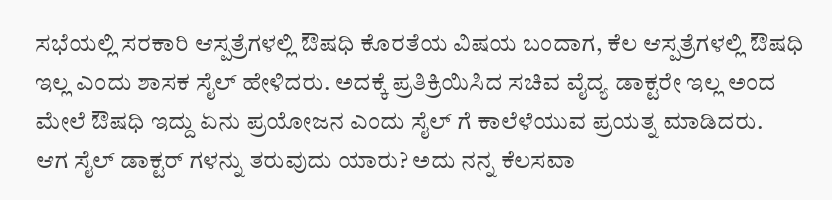ಸಭೆಯಲ್ಲಿ ಸರಕಾರಿ ಆಸ್ಪತ್ರೆಗಳಲ್ಲಿ ಔಷಧಿ ಕೊರತೆಯ ವಿಷಯ ಬಂದಾಗ, ಕೆಲ ಆಸ್ಪತ್ರೆಗಳಲ್ಲಿ ಔಷಧಿ ಇಲ್ಲ ಎಂದು ಶಾಸಕ ಸೈಲ್ ಹೇಳಿದರು. ಅದಕ್ಕೆ ಪ್ರತಿಕ್ರಿಯಿಸಿದ ಸಚಿವ ವೈದ್ಯ ಡಾಕ್ಟರೇ ಇಲ್ಲ ಅಂದ ಮೇಲೆ ಔಷಧಿ ಇದ್ದು ಏನು ಪ್ರಯೋಜನ ಎಂದು ಸೈಲ್ ಗೆ ಕಾಲೆಳೆಯುವ ಪ್ರಯತ್ನ ಮಾಡಿದರು.
ಆಗ ಸೈಲ್ ಡಾಕ್ಟರ್ ಗಳನ್ನು ತರುವುದು ಯಾರು? ಅದು ನನ್ನ ಕೆಲಸವಾ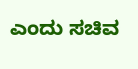ಎಂದು ಸಚಿವ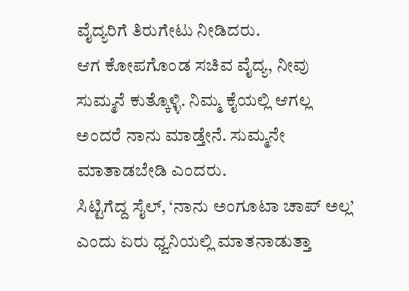ವೈದ್ಯರಿಗೆ ತಿರುಗೇಟು ನೀಡಿದರು.
ಆಗ ಕೋಪಗೊಂಡ ಸಚಿವ ವೈದ್ಯ, ನೀವು ಸುಮ್ಮನೆ ಕುತ್ಕೊಳ್ಳಿ. ನಿಮ್ಮ ಕೈಯಲ್ಲಿ ಆಗಲ್ಲ ಅಂದರೆ ನಾನು ಮಾಡ್ತೇನೆ. ಸುಮ್ಮನೇ ಮಾತಾಡಬೇಡಿ ಎಂದರು.
ಸಿಟ್ಟಿಗೆದ್ದ ಸೈಲ್, ‘ನಾನು ಅಂಗೂಟಾ ಚಾಪ್ ಅಲ್ಲ’ ಎಂದು ಏರು ಧ್ವನಿಯಲ್ಲಿ ಮಾತನಾಡುತ್ತಾ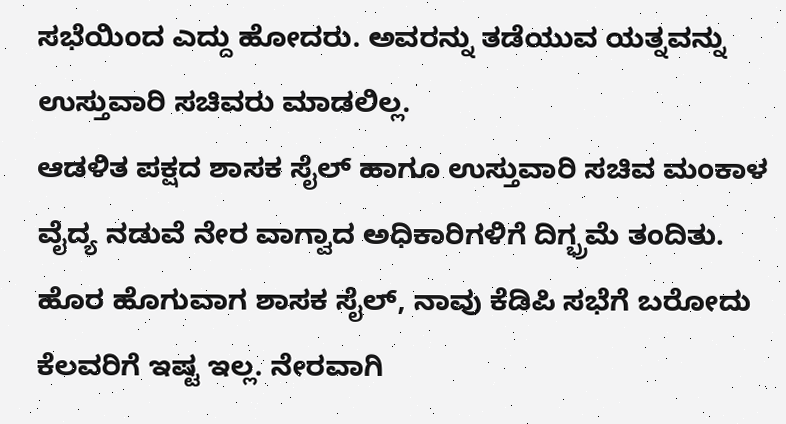ಸಭೆಯಿಂದ ಎದ್ದು ಹೋದರು. ಅವರನ್ನು ತಡೆಯುವ ಯತ್ನವನ್ನು ಉಸ್ತುವಾರಿ ಸಚಿವರು ಮಾಡಲಿಲ್ಲ.
ಆಡಳಿತ ಪಕ್ಷದ ಶಾಸಕ ಸೈಲ್ ಹಾಗೂ ಉಸ್ತುವಾರಿ ಸಚಿವ ಮಂಕಾಳ ವೈದ್ಯ ನಡುವೆ ನೇರ ವಾಗ್ವಾದ ಅಧಿಕಾರಿಗಳಿಗೆ ದಿಗ್ಭ್ರಮೆ ತಂದಿತು.
ಹೊರ ಹೊಗುವಾಗ ಶಾಸಕ ಸೈಲ್, ನಾವು ಕೆಡಿಪಿ ಸಭೆಗೆ ಬರೋದು ಕೆಲವರಿಗೆ ಇಷ್ಟ ಇಲ್ಲ. ನೇರವಾಗಿ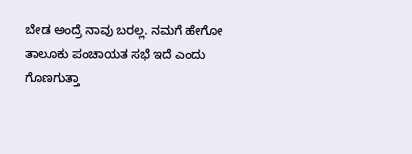ಬೇಡ ಅಂದ್ರೆ ನಾವು ಬರಲ್ಲ. ನಮಗೆ ಹೇಗೋ ತಾಲೂಕು ಪಂಚಾಯತ ಸಭೆ ಇದೆ ಎಂದು ಗೊಣಗುತ್ತಾ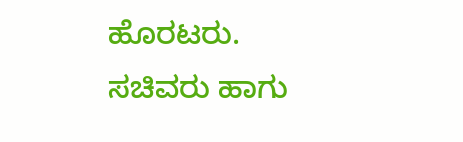ಹೊರಟರು.
ಸಚಿವರು ಹಾಗು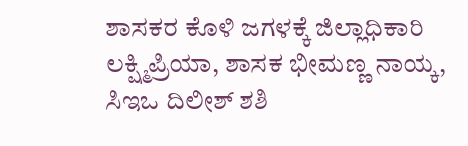ಶಾಸಕರ ಕೊಳಿ ಜಗಳಕ್ಕೆ ಜಿಲ್ಲಾಧಿಕಾರಿ ಲಕ್ಷ್ಮಿಪ್ರಿಯಾ, ಶಾಸಕ ಭೀಮಣ್ಣ ನಾಯ್ಕ, ಸಿಇಒ ದಿಲೀಶ್ ಶಶಿ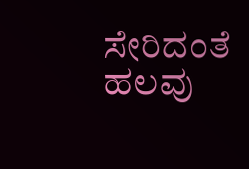ಸೇರಿದಂತೆ ಹಲವು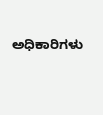ಅಧಿಕಾರಿಗಳು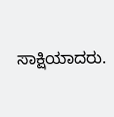ಸಾಕ್ಷಿಯಾದರು.